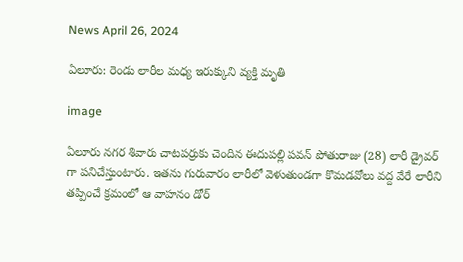News April 26, 2024

ఏలూరు: రెండు లారీల మధ్య ఇరుక్కుని వ్యక్తి మృతి

image

ఏలూరు నగర శివారు చాటపర్రుకు చెందిన ఈదుపల్లి పవన్ పోతురాజు (28) లారీ డ్రైవర్ గా పనిచేస్తుంటారు. ఇతను గురువారం లారీలో వెళుతుండగా కొమడవోలు వద్ద వేరే లారీని తప్పించే క్రమంలో ఆ వాహనం డోర్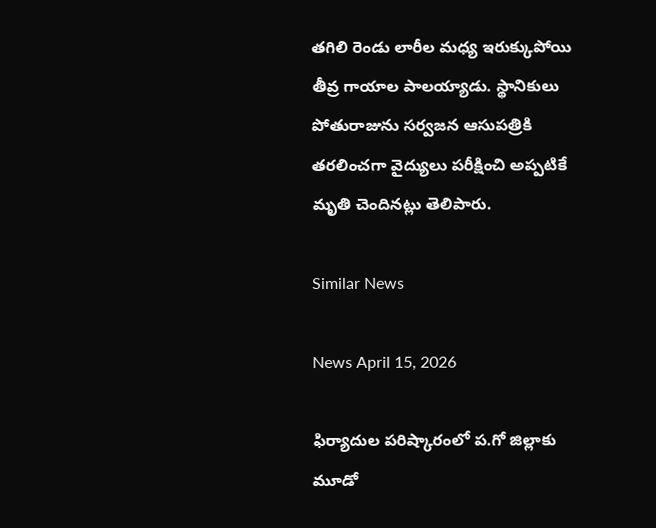తగిలి రెండు లారీల మధ్య ఇరుక్కుపోయి తీవ్ర గాయాల పాలయ్యాడు. స్థానికులు పోతురాజును సర్వజన ఆసుపత్రికి తరలించగా వైద్యులు పరీక్షించి అప్పటికే మృతి చెందినట్లు తెలిపారు.

Similar News

News April 15, 2026

ఫిర్యాదుల పరిష్కారంలో ప.గో జిల్లాకు మూడో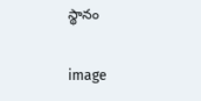స్థానం

image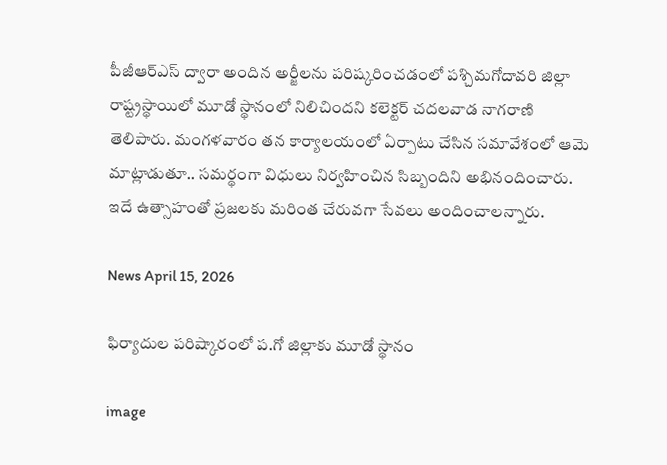పీజీఆర్‌ఎస్‌ ద్వారా అందిన అర్జీలను పరిష్కరించడంలో పశ్చిమగోదావరి జిల్లా రాష్ట్రస్థాయిలో మూడో స్థానంలో నిలిచిందని కలెక్టర్ చదలవాడ నాగరాణి తెలిపారు. మంగళవారం తన కార్యాలయంలో ఏర్పాటు చేసిన సమావేశంలో ఆమె మాట్లాడుతూ.. సమర్థంగా విధులు నిర్వహించిన సిబ్బందిని అభినందించారు. ఇదే ఉత్సాహంతో ప్రజలకు మరింత చేరువగా సేవలు అందించాలన్నారు.

News April 15, 2026

ఫిర్యాదుల పరిష్కారంలో ప.గో జిల్లాకు మూడో స్థానం

image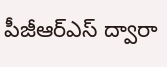పీజీఆర్‌ఎస్‌ ద్వారా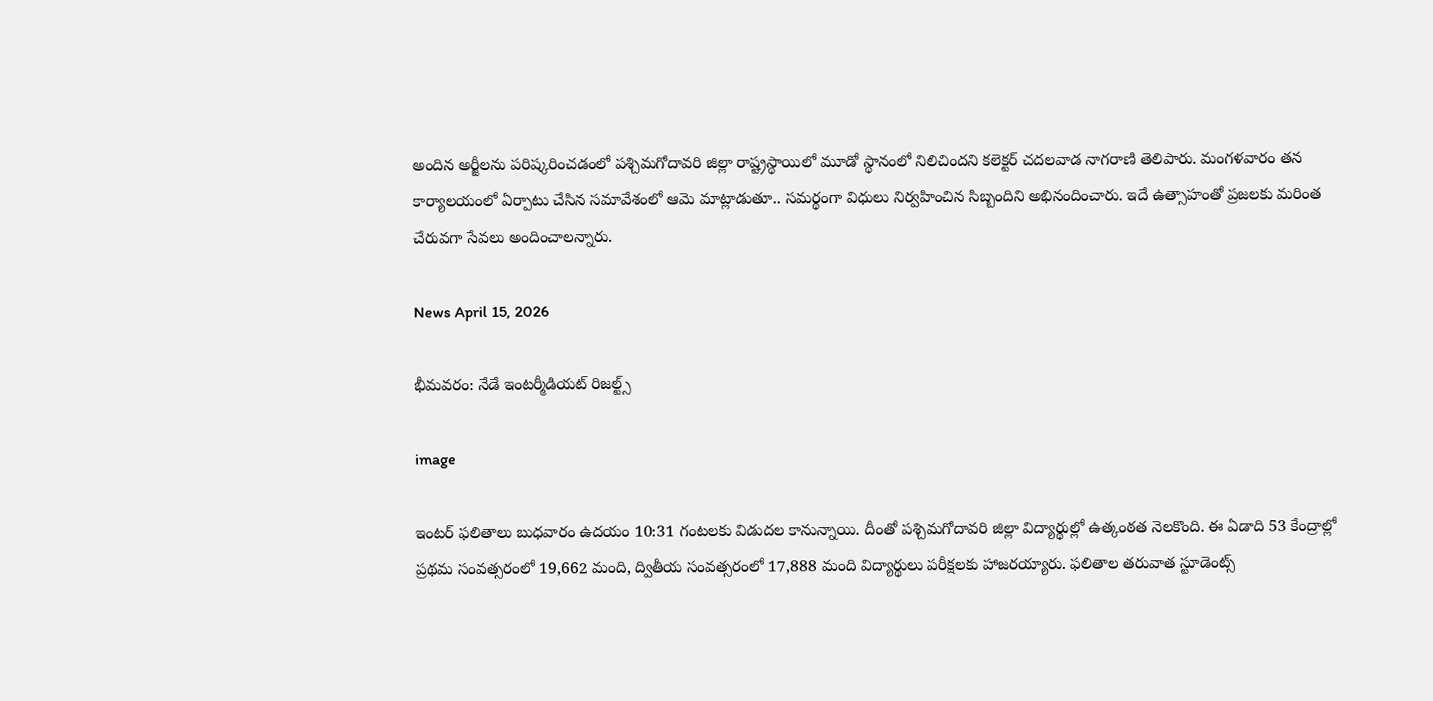అందిన అర్జీలను పరిష్కరించడంలో పశ్చిమగోదావరి జిల్లా రాష్ట్రస్థాయిలో మూడో స్థానంలో నిలిచిందని కలెక్టర్ చదలవాడ నాగరాణి తెలిపారు. మంగళవారం తన కార్యాలయంలో ఏర్పాటు చేసిన సమావేశంలో ఆమె మాట్లాడుతూ.. సమర్థంగా విధులు నిర్వహించిన సిబ్బందిని అభినందించారు. ఇదే ఉత్సాహంతో ప్రజలకు మరింత చేరువగా సేవలు అందించాలన్నారు.

News April 15, 2026

భీమవరం: నేడే ఇంటర్మీడియట్ రిజల్ట్స్

image

ఇంటర్ ఫలితాలు బుధవారం ఉదయం 10:31 గంటలకు విడుదల కానున్నాయి. దీంతో పశ్చిమగోదావరి జిల్లా విద్యార్థుల్లో ఉత్కంఠత నెలకొంది. ఈ ఏడాది 53 కేంద్రాల్లో ప్రథమ సంవత్సరంలో 19,662 మంది, ద్వితీయ సంవత్సరంలో 17,888 మంది విద్యార్థులు పరీక్షలకు హాజరయ్యారు. ఫలితాల తరువాత స్టూడెంట్స్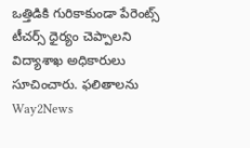ఒత్తిడికి గురికాకుండా పేరెంట్స్ టీచర్స్ ధైర్యం చెప్పాలని విద్యాశాఖ అధికారులు సూచించారు. ఫలితాలను Way2News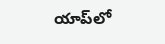యాప్‌లో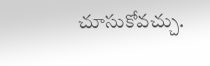చూసుకోవచ్చు.